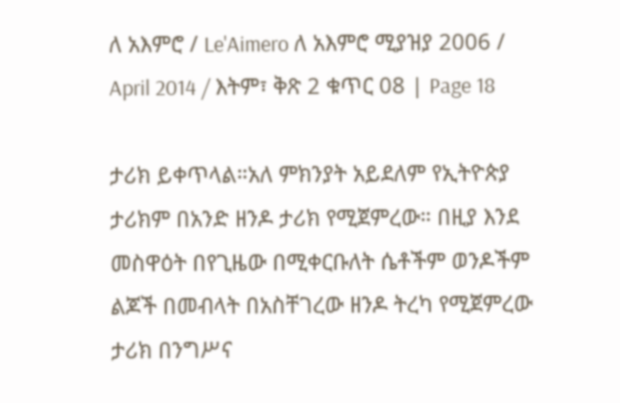ለ አእምሮ / Le'Aimero ለ አእምሮ ሚያዝያ 2006 / April 2014 / እትም፣ ቅጽ 2 ቁጥር 08 | Page 18

ታሪክ ይቀጥላል።አለ ምክንያት አይደለም የኢትዮጵያ ታሪክም በአንድ ዘንዶ ታሪክ የሚጀምረው። በዚያ እንደ መስዋዕት በየጊዜው በሚቀርቡለት ሴቶችም ወንዶችም ልጆች በመብላት በአስቸገረው ዘንዶ ትረካ የሚጀምረው ታሪክ በንግሥና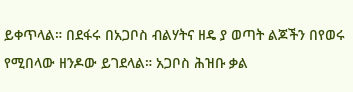ይቀጥላል። በደፋሩ በአጋቦስ ብልሃትና ዘዴ ያ ወጣት ልጆችን በየወሩ የሚበላው ዘንዶው ይገደላል። አጋቦስ ሕዝቡ ቃል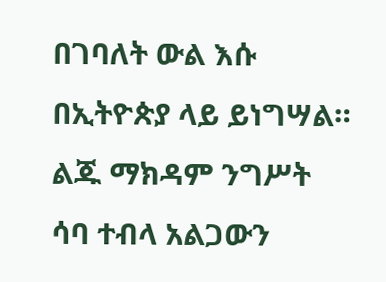በገባለት ውል እሱ በኢትዮጵያ ላይ ይነግሣል። ልጁ ማክዳም ንግሥት ሳባ ተብላ አልጋውን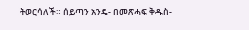ትወርሳለች። ሰይጣን አንዴ- በመጽሓፍ ቅዱስ-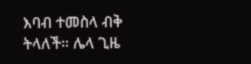እባብ ተመስላ ብቅ ትላለች። ሌላ ጊዜ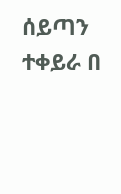ሰይጣን ተቀይራ በ